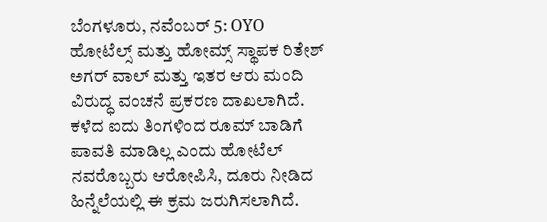ಬೆಂಗಳೂರು, ನವೆಂಬರ್ 5: OYO ಹೋಟೆಲ್ಸ್ ಮತ್ತು ಹೋಮ್ಸ್ ಸ್ಥಾಪಕ ರಿತೇಶ್ ಅಗರ್ ವಾಲ್ ಮತ್ತು ಇತರ ಆರು ಮಂದಿ ವಿರುದ್ಧ ವಂಚನೆ ಪ್ರಕರಣ ದಾಖಲಾಗಿದೆ. ಕಳೆದ ಐದು ತಿಂಗಳಿಂದ ರೂಮ್ ಬಾಡಿಗೆ ಪಾವತಿ ಮಾಡಿಲ್ಲ ಎಂದು ಹೋಟೆಲ್ ನವರೊಬ್ಬರು ಆರೋಪಿಸಿ, ದೂರು ನೀಡಿದ ಹಿನ್ನೆಲೆಯಲ್ಲಿ ಈ ಕ್ರಮ ಜರುಗಿಸಲಾಗಿದೆ.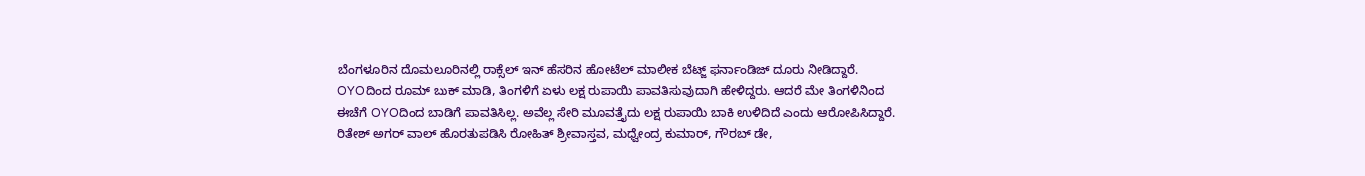ಬೆಂಗಳೂರಿನ ದೊಮಲೂರಿನಲ್ಲಿ ರಾಕ್ಸೆಲ್ ಇನ್ ಹೆಸರಿನ ಹೋಟೆಲ್ ಮಾಲೀಕ ಬೆಟ್ಜ್ ಫರ್ನಾಂಡಿಜ್ ದೂರು ನೀಡಿದ್ದಾರೆ. OYOದಿಂದ ರೂಮ್ ಬುಕ್ ಮಾಡಿ, ತಿಂಗಳಿಗೆ ಏಳು ಲಕ್ಷ ರುಪಾಯಿ ಪಾವತಿಸುವುದಾಗಿ ಹೇಳಿದ್ದರು. ಆದರೆ ಮೇ ತಿಂಗಳಿನಿಂದ ಈಚೆಗೆ OYOದಿಂದ ಬಾಡಿಗೆ ಪಾವತಿಸಿಲ್ಲ. ಅವೆಲ್ಲ ಸೇರಿ ಮೂವತ್ತೈದು ಲಕ್ಷ ರುಪಾಯಿ ಬಾಕಿ ಉಳಿದಿದೆ ಎಂದು ಆರೋಪಿಸಿದ್ದಾರೆ.
ರಿತೇಶ್ ಅಗರ್ ವಾಲ್ ಹೊರತುಪಡಿಸಿ ರೋಹಿತ್ ಶ್ರೀವಾಸ್ತವ, ಮಧ್ವೇಂದ್ರ ಕುಮಾರ್, ಗೌರಬ್ ಡೇ,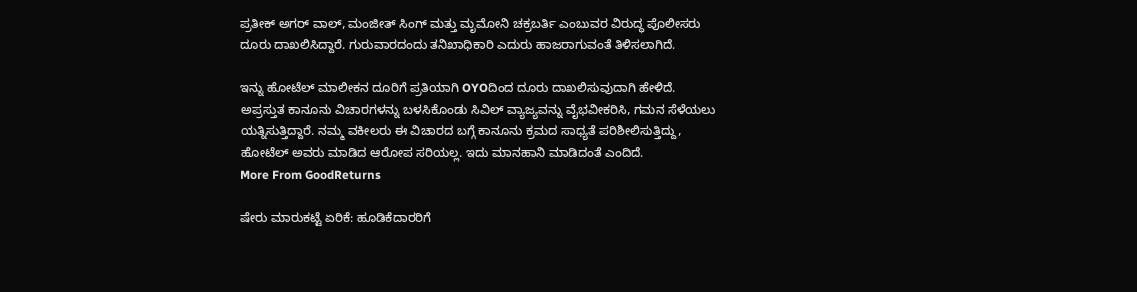ಪ್ರತೀಕ್ ಅಗರ್ ವಾಲ್, ಮಂಜೀತ್ ಸಿಂಗ್ ಮತ್ತು ಮೃಮೋನಿ ಚಕ್ರಬರ್ತಿ ಎಂಬುವರ ವಿರುದ್ಧ ಪೊಲೀಸರು ದೂರು ದಾಖಲಿಸಿದ್ದಾರೆ. ಗುರುವಾರದಂದು ತನಿಖಾಧಿಕಾರಿ ಎದುರು ಹಾಜರಾಗುವಂತೆ ತಿಳಿಸಲಾಗಿದೆ.

ಇನ್ನು ಹೋಟೆಲ್ ಮಾಲೀಕನ ದೂರಿಗೆ ಪ್ರತಿಯಾಗಿ OYOದಿಂದ ದೂರು ದಾಖಲಿಸುವುದಾಗಿ ಹೇಳಿದೆ. ಅಪ್ರಸ್ತುತ ಕಾನೂನು ವಿಚಾರಗಳನ್ನು ಬಳಸಿಕೊಂಡು ಸಿವಿಲ್ ವ್ಯಾಜ್ಯವನ್ನು ವೈಭವೀಕರಿಸಿ, ಗಮನ ಸೆಳೆಯಲು ಯತ್ನಿಸುತ್ತಿದ್ದಾರೆ. ನಮ್ಮ ವಕೀಲರು ಈ ವಿಚಾರದ ಬಗ್ಗೆ ಕಾನೂನು ಕ್ರಮದ ಸಾಧ್ಯತೆ ಪರಿಶೀಲಿಸುತ್ತಿದ್ದು, ಹೋಟೆಲ್ ಅವರು ಮಾಡಿದ ಆರೋಪ ಸರಿಯಲ್ಲ. ಇದು ಮಾನಹಾನಿ ಮಾಡಿದಂತೆ ಎಂದಿದೆ.
More From GoodReturns

ಷೇರು ಮಾರುಕಟ್ಟೆ ಏರಿಕೆ: ಹೂಡಿಕೆದಾರರಿಗೆ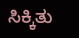ಸಿಕ್ಕಿತು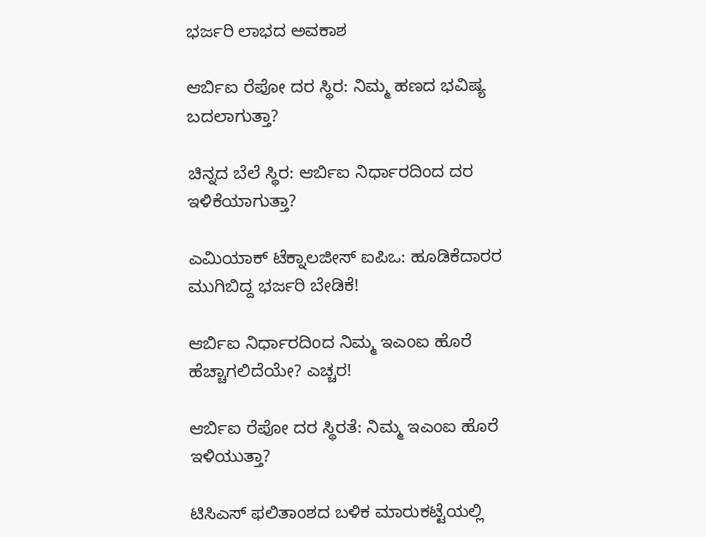ಭರ್ಜರಿ ಲಾಭದ ಅವಕಾಶ

ಆರ್ಬಿಐ ರೆಪೋ ದರ ಸ್ಥಿರ: ನಿಮ್ಮ ಹಣದ ಭವಿಷ್ಯ ಬದಲಾಗುತ್ತಾ?

ಚಿನ್ನದ ಬೆಲೆ ಸ್ಥಿರ: ಆರ್ಬಿಐ ನಿರ್ಧಾರದಿಂದ ದರ ಇಳಿಕೆಯಾಗುತ್ತಾ?

ಎಮಿಯಾಕ್ ಟೆಕ್ನಾಲಜೀಸ್ ಐಪಿಒ: ಹೂಡಿಕೆದಾರರ ಮುಗಿಬಿದ್ದ ಭರ್ಜರಿ ಬೇಡಿಕೆ!

ಆರ್ಬಿಐ ನಿರ್ಧಾರದಿಂದ ನಿಮ್ಮ ಇಎಂಐ ಹೊರೆ ಹೆಚ್ಚಾಗಲಿದೆಯೇ? ಎಚ್ಚರ!

ಆರ್ಬಿಐ ರೆಪೋ ದರ ಸ್ಥಿರತೆ: ನಿಮ್ಮ ಇಎಂಐ ಹೊರೆ ಇಳಿಯುತ್ತಾ?

ಟಿಸಿಎಸ್ ಫಲಿತಾಂಶದ ಬಳಿಕ ಮಾರುಕಟ್ಟೆಯಲ್ಲಿ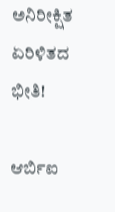ಅನಿರೀಕ್ಷಿತ ಏರಿಳಿತದ ಭೀತಿ!

ಆರ್ಬಿಐ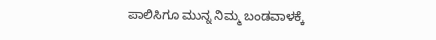ಪಾಲಿಸಿಗೂ ಮುನ್ನ ನಿಮ್ಮ ಬಂಡವಾಳಕ್ಕೆ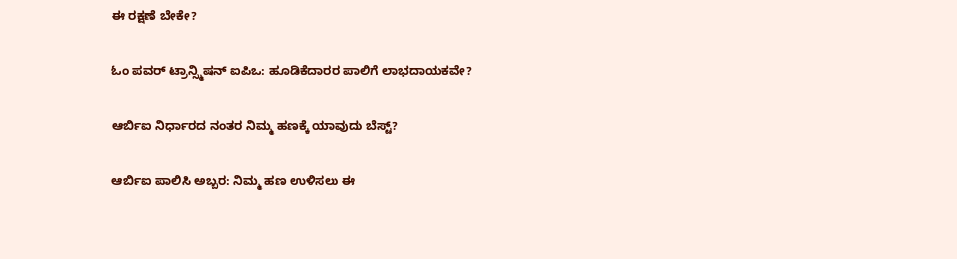ಈ ರಕ್ಷಣೆ ಬೇಕೇ?

ಓಂ ಪವರ್ ಟ್ರಾನ್ಸ್ಮಿಷನ್ ಐಪಿಒ: ಹೂಡಿಕೆದಾರರ ಪಾಲಿಗೆ ಲಾಭದಾಯಕವೇ?

ಆರ್ಬಿಐ ನಿರ್ಧಾರದ ನಂತರ ನಿಮ್ಮ ಹಣಕ್ಕೆ ಯಾವುದು ಬೆಸ್ಟ್?

ಆರ್ಬಿಐ ಪಾಲಿಸಿ ಅಬ್ಬರ: ನಿಮ್ಮ ಹಣ ಉಳಿಸಲು ಈ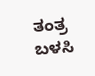ತಂತ್ರ ಬಳಸಿ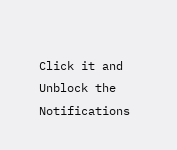Click it and Unblock the Notifications